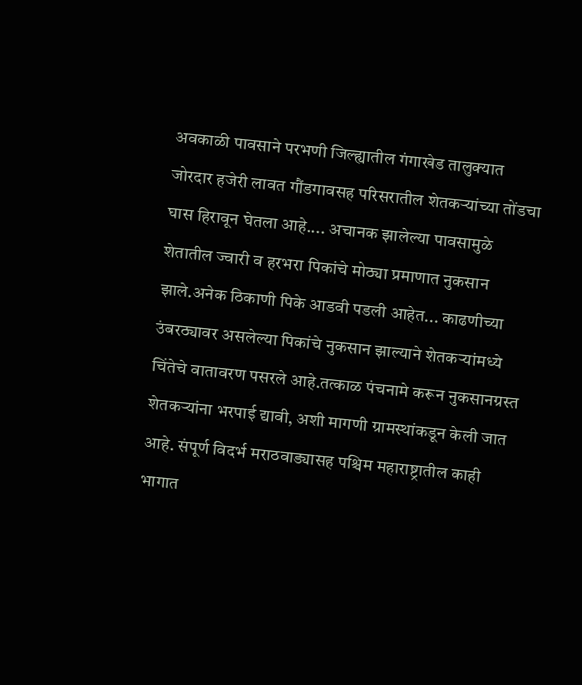अवकाळी पावसाने परभणी जिल्ह्यातील गंगाखेड तालुक्यात जोरदार हजेरी लावत गौंडगावसह परिसरातील शेतकऱ्यांच्या तोंडचा घास हिरावून घेतला आहे.... अचानक झालेल्या पावसामुळे शेतातील ज्वारी व हरभरा पिकांचे मोठ्या प्रमाणात नुकसान झाले.अनेक ठिकाणी पिके आडवी पडली आहेत... काढणीच्या उंबरठ्यावर असलेल्या पिकांचे नुकसान झाल्याने शेतकऱ्यांमध्ये चिंतेचे वातावरण पसरले आहे.तत्काळ पंचनामे करून नुकसानग्रस्त शेतकऱ्यांना भरपाई द्यावी, अशी मागणी ग्रामस्थांकडून केली जात आहे. संपूर्ण विदर्भ मराठवाड्यासह पश्चिम महाराष्ट्रातील काही भागात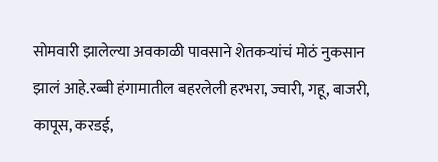सोमवारी झालेल्या अवकाळी पावसाने शेतकऱ्यांचं मोठं नुकसान झालं आहे.रब्बी हंगामातील बहरलेली हरभरा, ज्वारी, गहू, बाजरी, कापूस, करडई,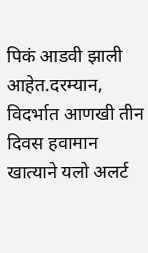पिकं आडवी झाली आहेत.दरम्यान, विदर्भात आणखी तीन दिवस हवामान खात्याने यलो अलर्ट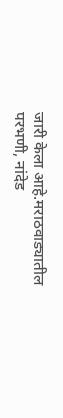जारी केला आहे.मराठवाड्यातील परभणी, नांदेड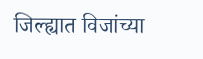जिल्ह्यात विजांच्या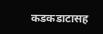कडकडाटासह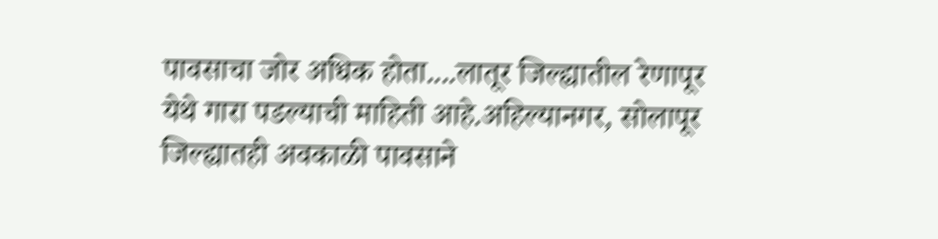पावसाचा जोर अधिक होता....लातूर जिल्ह्यातील रेणापूर येथे गारा पडल्याची माहिती आहे.अहिल्यानगर, सोलापूर जिल्ह्यातही अवकाळी पावसाने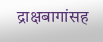द्राक्षबागांसह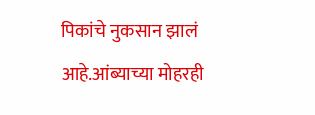पिकांचे नुकसान झालं आहे.आंब्याच्या मोहरही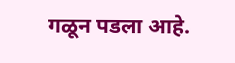गळून पडला आहे.